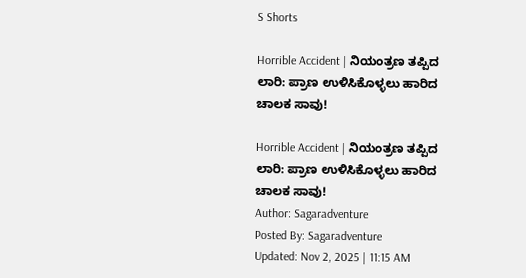S Shorts

Horrible Accident | ನಿಯಂತ್ರಣ ತಪ್ಪಿದ ಲಾರಿ: ಪ್ರಾಣ ಉಳಿಸಿಕೊಳ್ಳಲು ಹಾರಿದ ಚಾಲಕ ಸಾವು!

Horrible Accident | ನಿಯಂತ್ರಣ ತಪ್ಪಿದ ಲಾರಿ: ಪ್ರಾಣ ಉಳಿಸಿಕೊಳ್ಳಲು ಹಾರಿದ ಚಾಲಕ ಸಾವು!
Author: Sagaradventure
Posted By: Sagaradventure
Updated: Nov 2, 2025 | 11:15 AM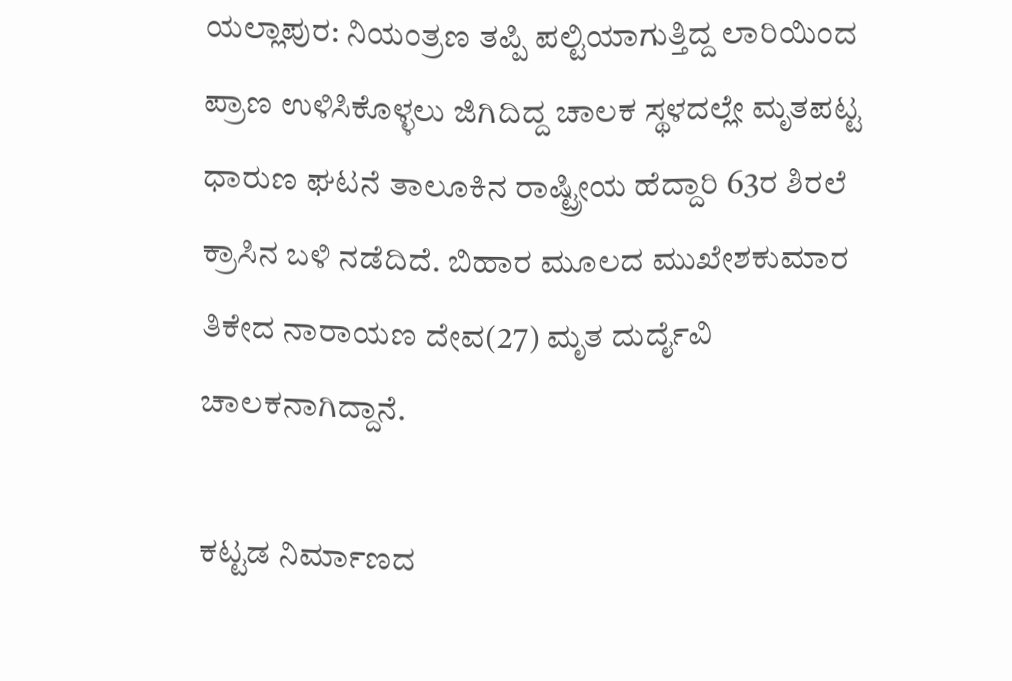ಯಲ್ಲಾಪುರ: ನಿಯಂತ್ರಣ ತಪ್ಪಿ ಪಲ್ಟಿಯಾಗುತ್ತಿದ್ದ ಲಾರಿಯಿಂದ ಪ್ರಾಣ ಉಳಿಸಿಕೊಳ್ಳಲು ಜಿಗಿದಿದ್ದ ಚಾಲಕ ಸ್ಥಳದಲ್ಲೇ ಮೃತಪಟ್ಟ ಧಾರುಣ ಘಟನೆ ತಾಲೂಕಿನ ರಾಷ್ಟ್ರೀಯ ಹೆದ್ದಾರಿ 63ರ ಶಿರಲೆ ಕ್ರಾಸಿನ ಬಳಿ ನಡೆದಿದೆ. ಬಿಹಾರ ಮೂಲದ ಮುಖೇಶಕುಮಾರ ತಿಕೇದ ನಾರಾಯಣ ದೇವ(27) ಮೃತ ದುರ್ದೈವಿ ಚಾಲಕನಾಗಿದ್ದಾನೆ.

ಕಟ್ಟಡ ನಿರ್ಮಾಣದ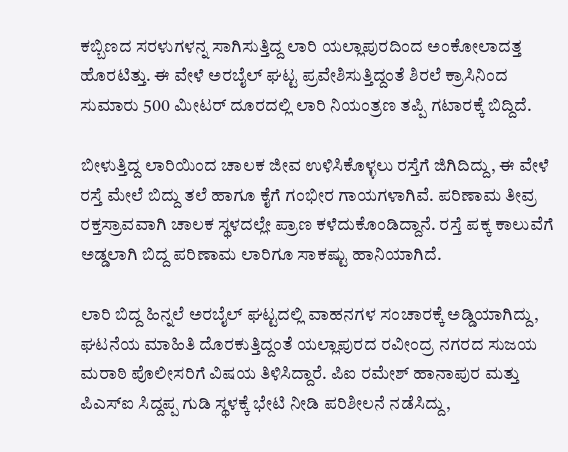ಕಬ್ಬಿಣದ ಸರಳುಗಳನ್ನ ಸಾಗಿಸುತ್ತಿದ್ದ ಲಾರಿ ಯಲ್ಲಾಪುರದಿಂದ ಅಂಕೋಲಾದತ್ತ ಹೊರಟಿತ್ತು. ಈ ವೇಳೆ ಅರಬೈಲ್ ಘಟ್ಟ ಪ್ರವೇಶಿಸುತ್ತಿದ್ದಂತೆ ಶಿರಲೆ ಕ್ರಾಸಿನಿಂದ ಸುಮಾರು 500 ಮೀಟರ್ ದೂರದಲ್ಲಿ ಲಾರಿ ನಿಯಂತ್ರಣ ತಪ್ಪಿ ಗಟಾರಕ್ಕೆ ಬಿದ್ದಿದೆ.

ಬೀಳುತ್ತಿದ್ದ ಲಾರಿಯಿಂದ ಚಾಲಕ ಜೀವ ಉಳಿಸಿಕೊಳ್ಳಲು ರಸ್ತೆಗೆ ಜಿಗಿದಿದ್ದು, ಈ ವೇಳೆ ರಸ್ತೆ ಮೇಲೆ ಬಿದ್ದು ತಲೆ ಹಾಗೂ ಕೈಗೆ ಗಂಭೀರ ಗಾಯಗಳಾಗಿವೆ. ಪರಿಣಾಮ ತೀವ್ರ ರಕ್ತಸ್ರಾವವಾಗಿ ಚಾಲಕ ಸ್ಥಳದಲ್ಲೇ ಪ್ರಾಣ ಕಳೆದುಕೊಂಡಿದ್ದಾನೆ. ರಸ್ತೆ ಪಕ್ಕ ಕಾಲುವೆಗೆ ಅಡ್ಡಲಾಗಿ ಬಿದ್ದ ಪರಿಣಾಮ ಲಾರಿಗೂ ಸಾಕಷ್ಟು ಹಾನಿಯಾಗಿದೆ.

ಲಾರಿ ಬಿದ್ದ ಹಿನ್ನಲೆ ಅರಬೈಲ್ ಘಟ್ಟದಲ್ಲಿ ವಾಹನಗಳ ಸಂಚಾರಕ್ಕೆ ಅಡ್ಡಿಯಾಗಿದ್ದು, ಘಟನೆಯ ಮಾಹಿತಿ ದೊರಕುತ್ತಿದ್ದಂತೆ ಯಲ್ಲಾಪುರದ ರವೀಂದ್ರ ನಗರದ ಸುಜಯ ಮರಾಠಿ ಪೊಲೀಸರಿಗೆ ವಿಷಯ ತಿಳಿಸಿದ್ದಾರೆ. ಪಿಐ ರಮೇಶ್ ಹಾನಾಪುರ ಮತ್ತು ಪಿಎಸ್‌ಐ ಸಿದ್ದಪ್ಪ ಗುಡಿ ಸ್ಥಳಕ್ಕೆ ಭೇಟಿ ನೀಡಿ ಪರಿಶೀಲನೆ ನಡೆಸಿದ್ದು,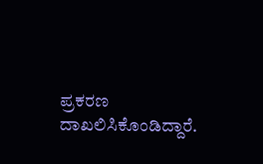ಪ್ರಕರಣ ದಾಖಲಿಸಿಕೊಂಡಿದ್ದಾರೆ.